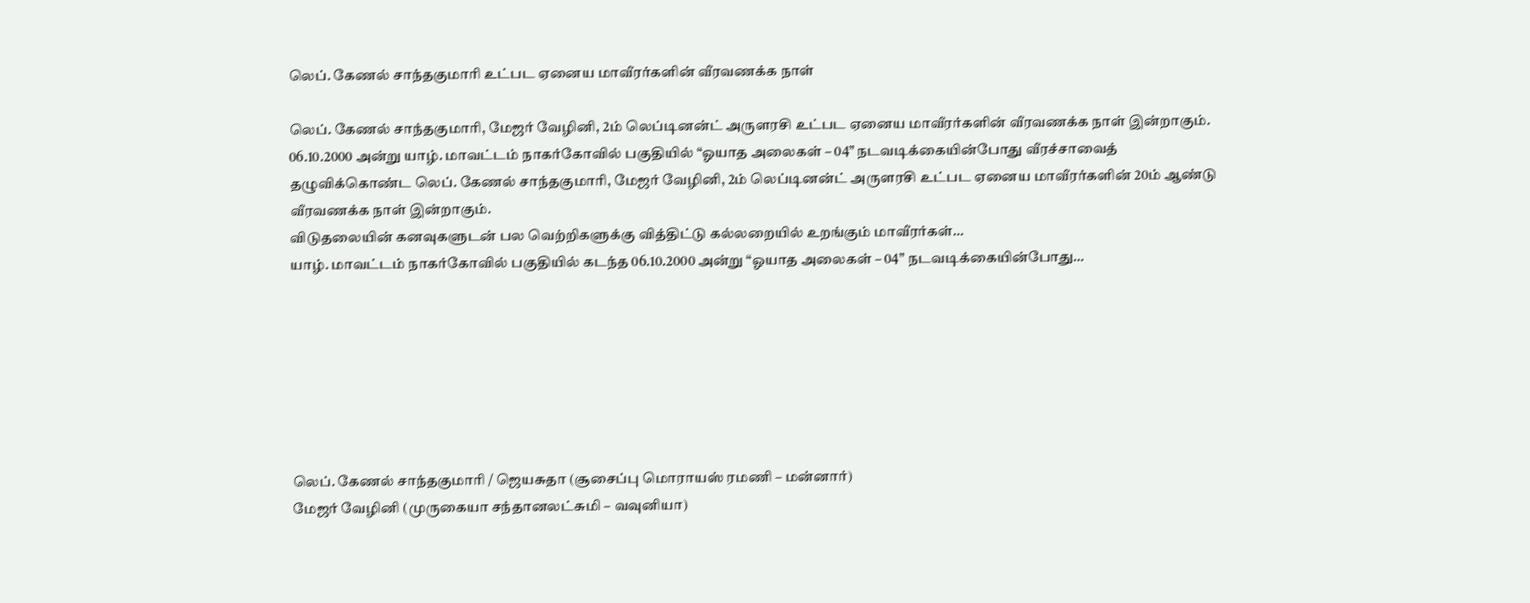லெப். கேணல் சாந்தகுமாரி உட்பட ஏனைய மாவீரர்களின் வீரவணக்க நாள்

லெப். கேணல் சாந்தகுமாரி, மேஜர் வேழினி, 2ம் லெப்டினன்ட் அருளரசி உட்பட ஏனைய மாவீரர்களின் வீரவணக்க நாள் இன்றாகும்.
06.10.2000 அன்று யாழ். மாவட்டம் நாகர்கோவில் பகுதியில் “ஓயாத அலைகள் – 04” நடவடிக்கையின்போது வீரச்சாவைத் தழுவிக்கொண்ட லெப். கேணல் சாந்தகுமாரி, மேஜர் வேழினி, 2ம் லெப்டினன்ட் அருளரசி உட்பட ஏனைய மாவீரர்களின் 20ம் ஆண்டு வீரவணக்க நாள் இன்றாகும்.
விடுதலையின் கனவுகளுடன் பல வெற்றிகளுக்கு வித்திட்டு கல்லறையில் உறங்கும் மாவீரர்கள்…
யாழ். மாவட்டம் நாகர்கோவில் பகுதியில் கடந்த 06.10.2000 அன்று “ஓயாத அலைகள் – 04” நடவடிக்கையின்போது…







லெப். கேணல் சாந்தகுமாரி / ஜெயசுதா (சூசைப்பு மொராயஸ் ரமணி – மன்னார்)
மேஜர் வேழினி (முருகையா சந்தானலட்சுமி – வவுனியா)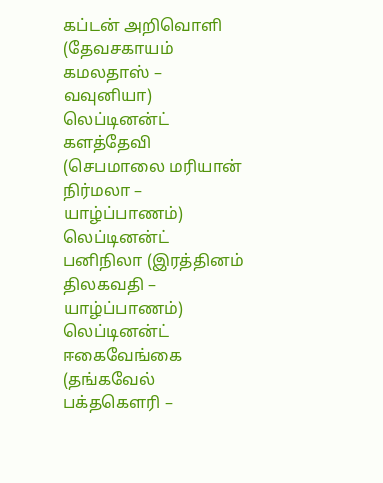கப்டன் அறிவொளி (தேவசகாயம் கமலதாஸ் – வவுனியா)
லெப்டினன்ட் களத்தேவி (செபமாலை மரியான் நிர்மலா – யாழ்ப்பாணம்)
லெப்டினன்ட் பனிநிலா (இரத்தினம் திலகவதி – யாழ்ப்பாணம்)
லெப்டினன்ட் ஈகைவேங்கை (தங்கவேல் பக்தகௌரி –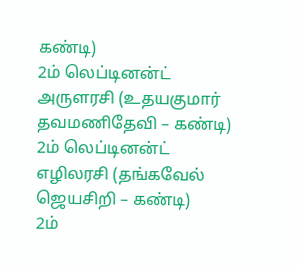கண்டி)
2ம் லெப்டினன்ட் அருளரசி (உதயகுமார் தவமணிதேவி – கண்டி)
2ம் லெப்டினன்ட் எழிலரசி (தங்கவேல் ஜெயசிறி – கண்டி)
2ம்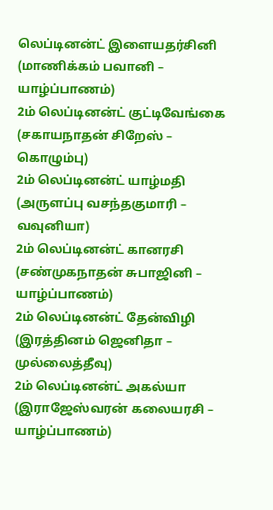லெப்டினன்ட் இளையதர்சினி (மாணிக்கம் பவானி – யாழ்ப்பாணம்)
2ம் லெப்டினன்ட் குட்டிவேங்கை (சகாயநாதன் சிறேஸ் – கொழும்பு)
2ம் லெப்டினன்ட் யாழ்மதி (அருளப்பு வசந்தகுமாரி – வவுனியா)
2ம் லெப்டினன்ட் கானரசி (சண்முகநாதன் சுபாஜினி – யாழ்ப்பாணம்)
2ம் லெப்டினன்ட் தேன்விழி (இரத்தினம் ஜெனிதா – முல்லைத்தீவு)
2ம் லெப்டினன்ட் அகல்யா (இராஜேஸ்வரன் கலையரசி – யாழ்ப்பாணம்)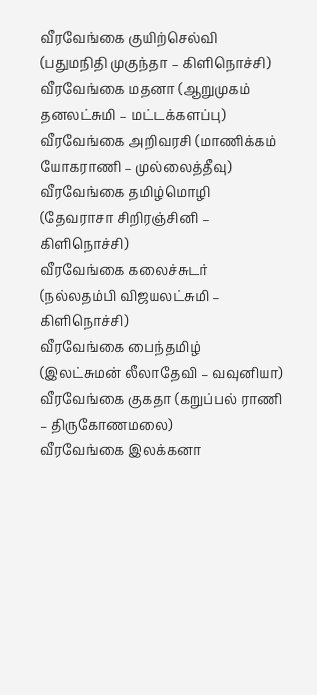வீரவேங்கை குயிற்செல்வி (பதுமநிதி முகுந்தா – கிளிநொச்சி)
வீரவேங்கை மதனா (ஆறுமுகம் தனலட்சுமி – மட்டக்களப்பு)
வீரவேங்கை அறிவரசி (மாணிக்கம் யோகராணி – முல்லைத்தீவு)
வீரவேங்கை தமிழ்மொழி (தேவராசா சிறிரஞ்சினி – கிளிநொச்சி)
வீரவேங்கை கலைச்சுடர் (நல்லதம்பி விஜயலட்சுமி – கிளிநொச்சி)
வீரவேங்கை பைந்தமிழ் (இலட்சுமன் லீலாதேவி – வவுனியா)
வீரவேங்கை குகதா (கறுப்பல் ராணி – திருகோணமலை)
வீரவேங்கை இலக்கனா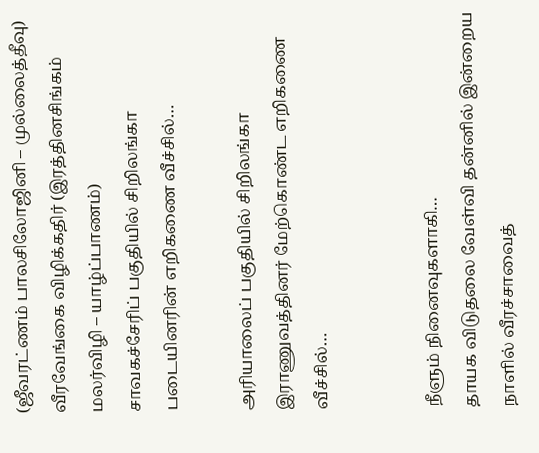(ஜீவரட்ணம் பாலசிலோஜினி – முல்லைத்தீவு)
வீரவேங்கை விழிக்கதிர் (இரத்தினசிங்கம் மலர்விழி – யாழ்ப்பாணம்)
சாவகச்சேரிப் பகுதியில் சிறிலங்கா படையினரின் எறிகணை வீச்சில்…

அரியாலைப் பகுதியில் சிறிலங்கா இராணுவத்தினர் மேற்கொண்ட எறிகணை வீச்சில்…


நீளும் நினைவுகளாகி…
தாயக விடுதலை வேள்வி தன்னில் இன்றைய நாளில் வீரச்சாவைத்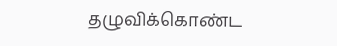தழுவிக்கொண்ட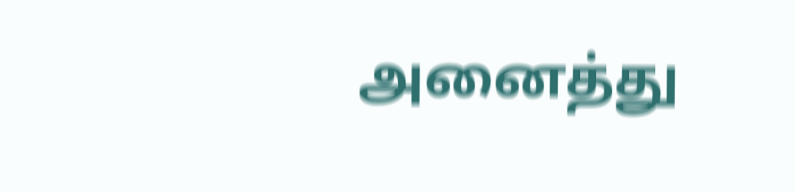அனைத்து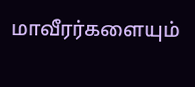மாவீரர்களையும்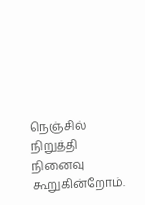நெஞ்சில் நிறுத்தி நினைவு கூறுகின்றோம்.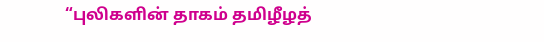“புலிகளின் தாகம் தமிழீழத்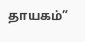தாயகம்”